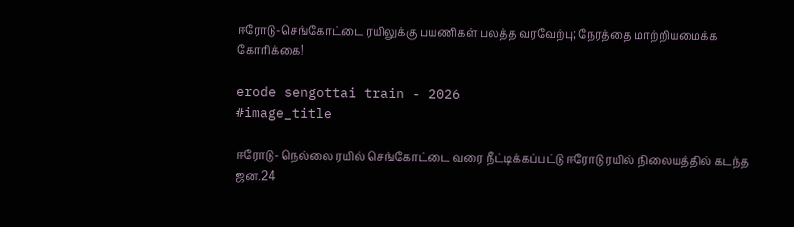ஈரோடு-செங்கோட்டை ரயிலுக்கு பயணிகள் பலத்த வரவேற்பு; நேரத்தை மாற்றியமைக்க கோரிக்கை!

erode sengottai train - 2026
#image_title

ஈரோடு- நெல்லை ரயில் செங்கோட்டை வரை நீட்டிக்கப்பட்டு ஈரோடு ரயில் நிலையத்தில் கடந்த ஜன.24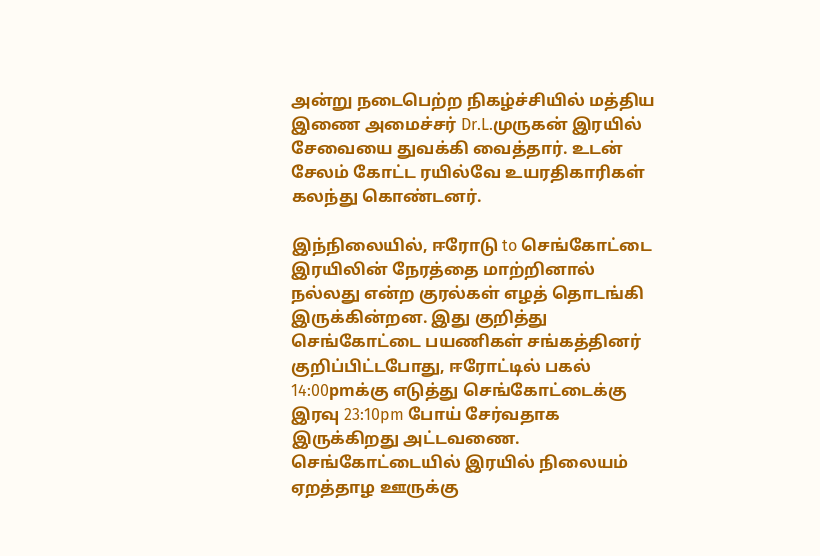அன்று நடைபெற்ற நிகழ்ச்சியில் மத்திய இணை அமைச்சர் Dr.L.முருகன் இரயில் சேவையை துவக்கி வைத்தார். உடன் சேலம் கோட்ட ரயில்வே உயரதிகாரிகள் கலந்து கொண்டனர்.

இந்நிலையில், ஈரோடு to செங்கோட்டை இரயிலின் நேரத்தை மாற்றினால் நல்லது என்ற குரல்கள் எழத் தொடங்கி இருக்கின்றன. இது குறித்து செங்கோட்டை பயணிகள் சங்கத்தினர் குறிப்பிட்டபோது, ஈரோட்டில் பகல் 14:00pmக்கு எடுத்து செங்கோட்டைக்கு இரவு 23:10pm போய் சேர்வதாக இருக்கிறது அட்டவணை. செங்கோட்டையில் இரயில் நிலையம் ஏறத்தாழ ஊருக்கு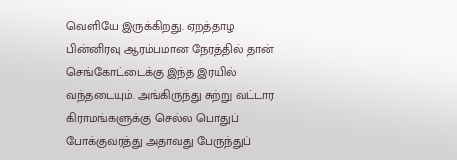வெளியே இருக்கிறது. ஏறத்தாழ பின்னிரவு ஆரம்பமான நேரத்தில் தான் செங்கோட்டைக்கு இந்த இரயில் வந்தடையும். அங்கிருந்து சுற்று வட்டார கிராமங்களுக்கு செல்ல பொதுப் போக்குவரத்து அதாவது பேருந்துப்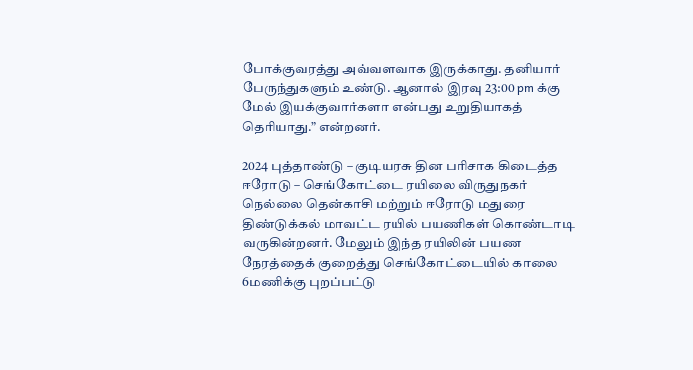போக்குவரத்து அவ்வளவாக இருக்காது. தனியார் பேருந்துகளும் உண்டு. ஆனால் இரவு 23:00 pm க்கு மேல் இயக்குவார்களா என்பது உறுதியாகத் தெரியாது.” என்றனர்.

2024 புத்தாண்டு – குடியரசு தின பரிசாக கிடைத்த ஈரோடு – செங்கோட்டை ரயிலை விருதுநகர் நெல்லை தென்காசி மற்றும் ஈரோடு மதுரை திண்டுக்கல் மாவட்ட ரயில் பயணிகள் கொண்டாடி வருகின்றனர். மேலும் இந்த ரயிலின் பயண நேரத்தைக் குறைத்து செங்கோட்டையில் காலை 6மணிக்கு புறப்பட்டு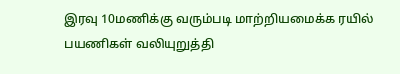இரவு 10மணிக்கு வரும்படி மாற்றியமைக்க ரயில் பயணிகள் வலியுறுத்தி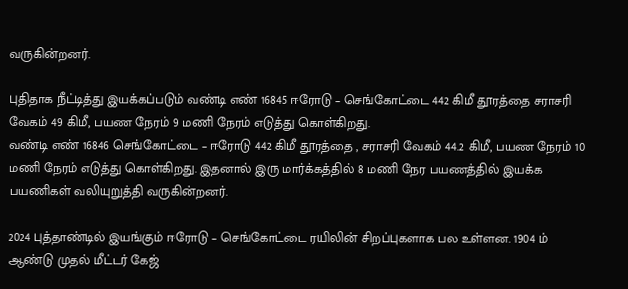வருகின்றனர்.

புதிதாக நீட்டித்து இயக்கப்படும் வண்டி எண் 16845 ஈரோடு – செங்கோட்டை 442 கிமீ தூரத்தை சராசரி வேகம் 49 கிமீ, பயண நேரம் 9 மணி நேரம் எடுத்து கொள்கிறது.
வண்டி எண் 16846 செங்கோட்டை – ஈரோடு 442 கிமீ தூரத்தை , சராசரி வேகம் 44.2 கிமீ, பயண நேரம் 10 மணி நேரம் எடுத்து கொள்கிறது. இதனால் இரு மார்க்கத்தில் 8 மணி நேர பயணத்தில் இயக்க பயணிகள் வலியுறுத்தி வருகின்றனர்.

2024 புத்தாண்டில் இயங்கும் ஈரோடு – செங்கோட்டை ரயிலின் சிறப்புகளாக பல உள்ளன. 1904 ம் ஆண்டு முதல் மீட்டர் கேஜ்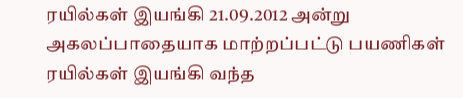ரயில்கள் இயங்கி 21.09.2012 அன்று அகலப்பாதையாக மாற்றப்பட்டு பயணிகள் ரயில்கள் இயங்கி வந்த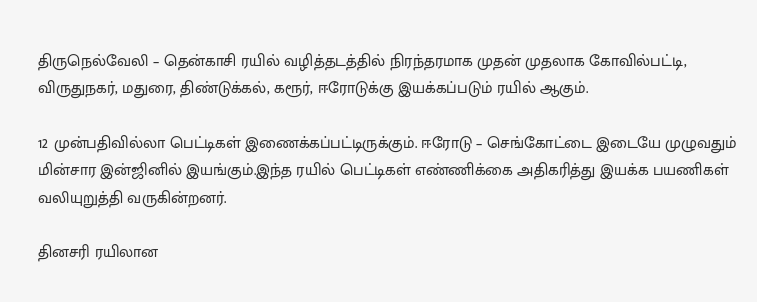திருநெல்வேலி – தென்காசி ரயில் வழித்தடத்தில் நிரந்தரமாக முதன் முதலாக கோவில்பட்டி, விருதுநகர், மதுரை, திண்டுக்கல், கரூர், ஈரோடுக்கு இயக்கப்படும் ரயில் ஆகும்.

12 முன்பதிவில்லா பெட்டிகள் இணைக்கப்பட்டிருக்கும். ஈரோடு – செங்கோட்டை இடையே முழுவதும் மின்சார இன்ஜினில் இயங்கும்.இந்த ரயில் பெட்டிகள் எண்ணிக்கை அதிகரித்து இயக்க பயணிகள் வலியுறுத்தி வருகின்றனர்.

தினசரி ரயிலான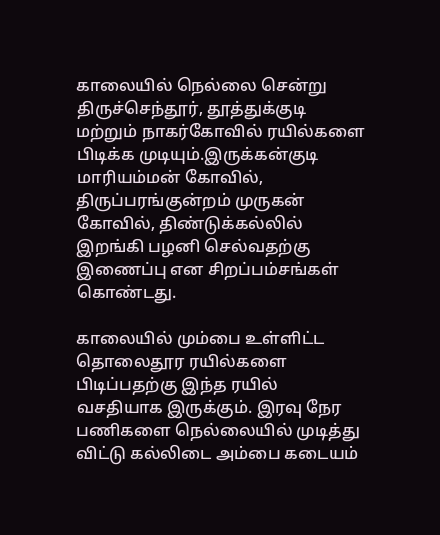காலையில் நெல்லை சென்று திருச்செந்தூர், தூத்துக்குடி மற்றும் நாகர்கோவில் ரயில்களை பிடிக்க முடியும்.இருக்கன்குடி மாரியம்மன் கோவில், திருப்பரங்குன்றம் முருகன் கோவில், திண்டுக்கல்லில் இறங்கி பழனி செல்வதற்கு இணைப்பு என சிறப்பம்சங்கள் கொண்டது.

காலையில் மும்பை உள்ளிட்ட தொலைதூர ரயில்களை பிடிப்பதற்கு இந்த ரயில் வசதியாக இருக்கும். இரவு நேர பணிகளை நெல்லையில் முடித்து விட்டு கல்லிடை அம்பை கடையம்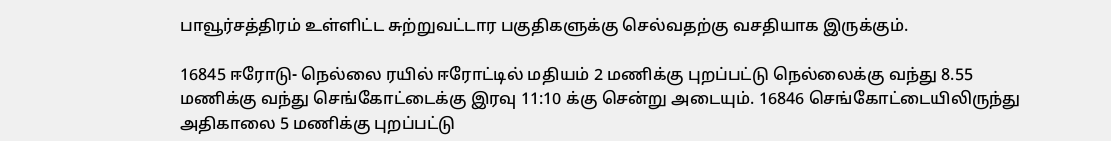பாவூர்சத்திரம் உள்ளிட்ட சுற்றுவட்டார பகுதிகளுக்கு செல்வதற்கு வசதியாக இருக்கும்.

16845 ஈரோடு- நெல்லை ரயில் ஈரோட்டில் மதியம் 2 மணிக்கு புறப்பட்டு நெல்லைக்கு வந்து 8.55 மணிக்கு வந்து செங்கோட்டைக்கு இரவு 11:10 க்கு சென்று அடையும். 16846 செங்கோட்டையிலிருந்து அதிகாலை 5 மணிக்கு புறப்பட்டு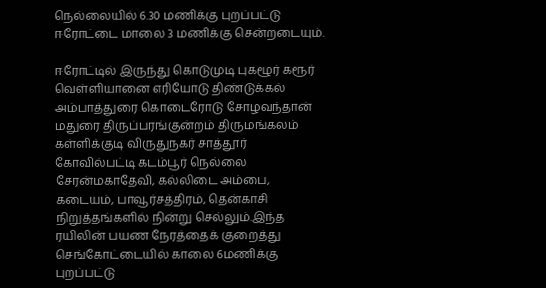நெல்லையில் 6.30 மணிக்கு புறப்பட்டு ஈரோட்டை மாலை 3 மணிக்கு சென்றடையும்.

ஈரோட்டில் இருந்து கொடுமுடி புகழூர் கரூர் வெள்ளியானை எரியோடு திண்டுக்கல் அம்பாத்துரை கொடைரோடு சோழவந்தான் மதுரை திருப்பரங்குன்றம் திருமங்கலம் கள்ளிக்குடி விருதுநகர் சாத்தூர் கோவில்பட்டி கடம்பூர் நெல்லை சேரன்மகாதேவி, கல்லிடை அம்பை, கடையம், பாவூர்சத்திரம், தென்காசி நிறுத்தங்களில் நின்று செல்லும்.இந்த ரயிலின் பயண நேரத்தைக் குறைத்து செங்கோட்டையில் காலை 6மணிக்கு புறப்பட்டு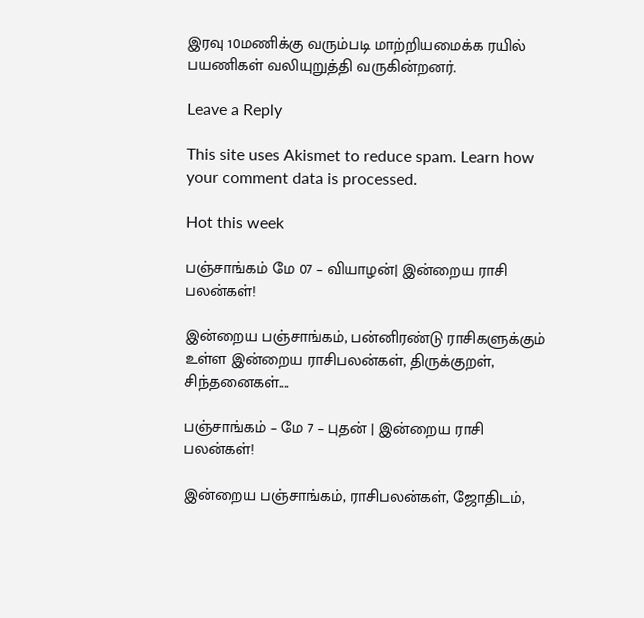இரவு 10மணிக்கு வரும்படி மாற்றியமைக்க ரயில் பயணிகள் வலியுறுத்தி வருகின்றனர்.

Leave a Reply

This site uses Akismet to reduce spam. Learn how your comment data is processed.

Hot this week

பஞ்சாங்கம் மே 07 – வியாழன்| இன்றைய ராசி பலன்கள்!

இன்றைய பஞ்சாங்கம், பன்னிரண்டு ராசிகளுக்கும் உள்ள இன்றைய ராசிபலன்கள், திருக்குறள், சிந்தனைகள்....

பஞ்சாங்கம் – மே 7 – புதன் | இன்றைய ராசி பலன்கள்!

இன்றைய பஞ்சாங்கம், ராசிபலன்கள், ஜோதிடம்,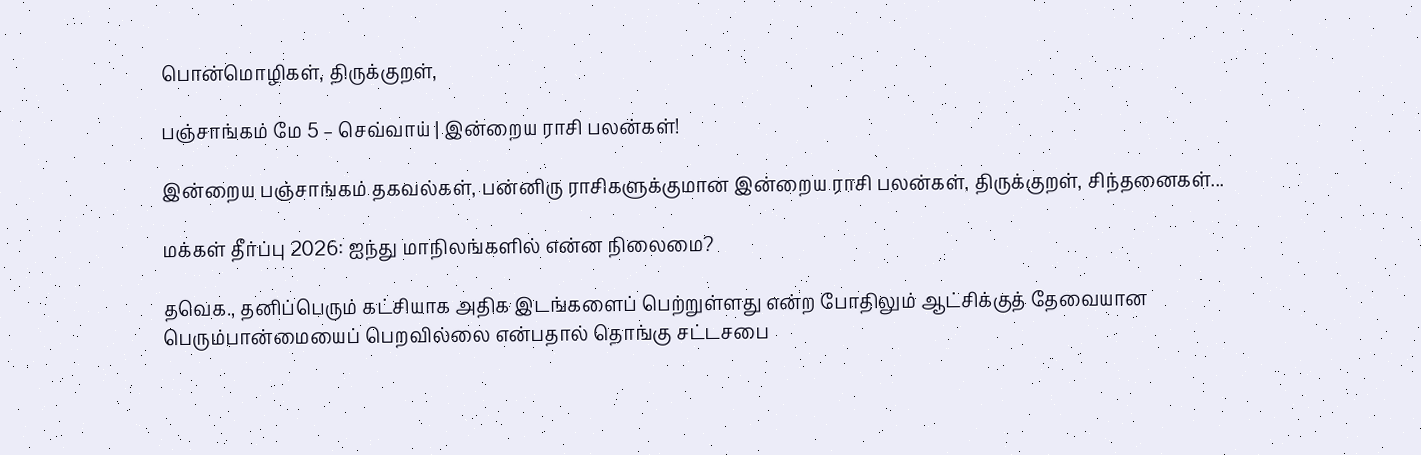பொன்மொழிகள், திருக்குறள்,

பஞ்சாங்கம் மே 5 – செவ்வாய் | இன்றைய ராசி பலன்கள்!

இன்றைய பஞ்சாங்கம் தகவல்கள், பன்னிரு ராசிகளுக்குமான இன்றைய ராசி பலன்கள், திருக்குறள், சிந்தனைகள்...

மக்கள் தீர்ப்பு 2026: ஐந்து மாநிலங்களில் என்ன நிலைமை?

தவெக., தனிப்பெரும் கட்சியாக அதிக இடங்களைப் பெற்றுள்ளது என்ற போதிலும் ஆட்சிக்குத் தேவையான பெரும்பான்மையைப் பெறவில்லை என்பதால் தொங்கு சட்டசபை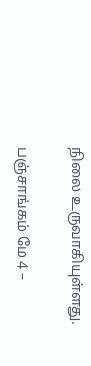நிலை உருவாகியுள்ளது.

பஞ்சாங்கம் மே 4 –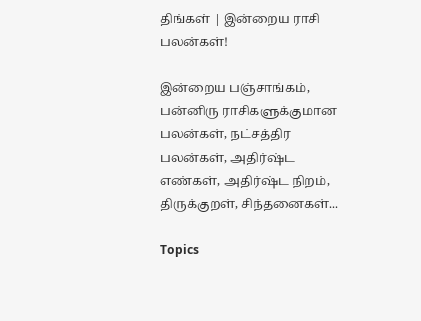திங்கள் | இன்றைய ராசி பலன்கள்!

இன்றைய பஞ்சாங்கம், பன்னிரு ராசிகளுக்குமான பலன்கள், நட்சத்திர பலன்கள், அதிர்ஷ்ட எண்கள், அதிர்ஷ்ட நிறம், திருக்குறள், சிந்தனைகள்...

Topics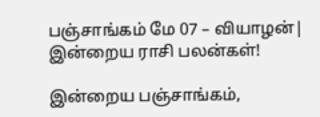பஞ்சாங்கம் மே 07 – வியாழன்| இன்றைய ராசி பலன்கள்!

இன்றைய பஞ்சாங்கம்,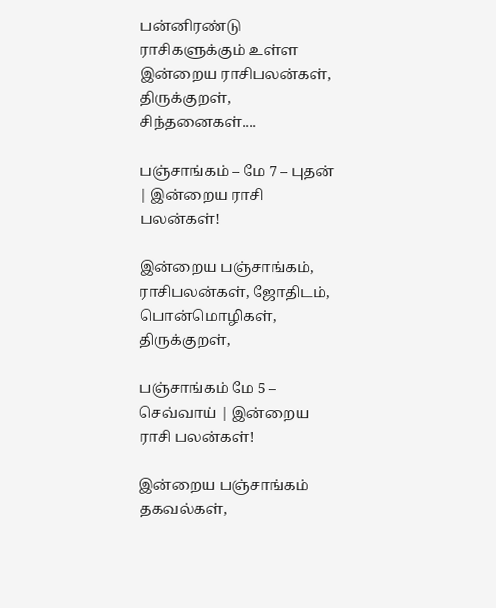பன்னிரண்டு ராசிகளுக்கும் உள்ள இன்றைய ராசிபலன்கள், திருக்குறள், சிந்தனைகள்....

பஞ்சாங்கம் – மே 7 – புதன் | இன்றைய ராசி பலன்கள்!

இன்றைய பஞ்சாங்கம், ராசிபலன்கள், ஜோதிடம், பொன்மொழிகள், திருக்குறள்,

பஞ்சாங்கம் மே 5 – செவ்வாய் | இன்றைய ராசி பலன்கள்!

இன்றைய பஞ்சாங்கம் தகவல்கள்,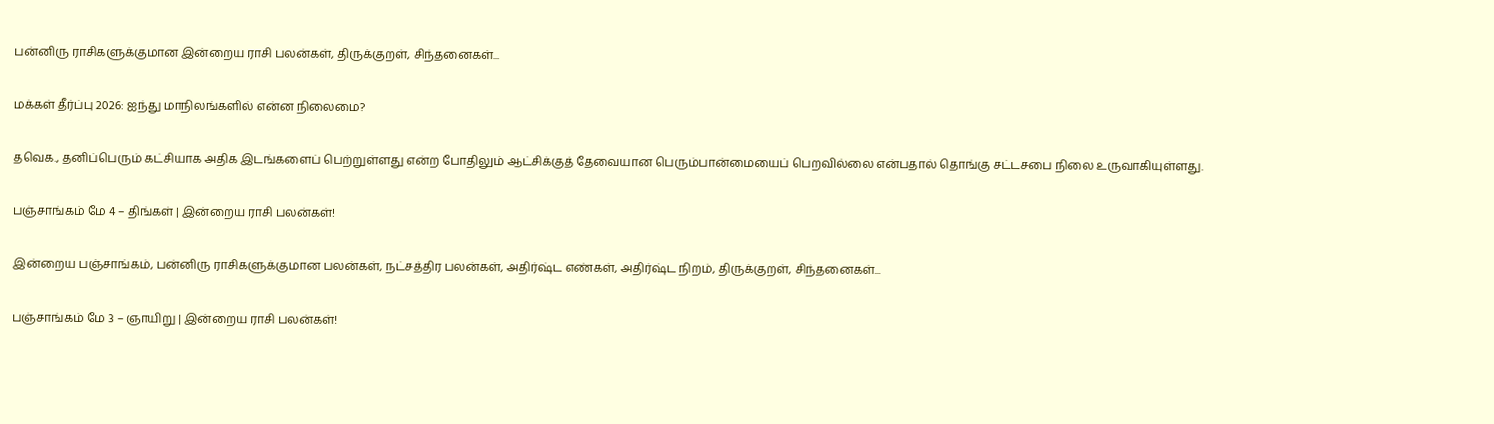பன்னிரு ராசிகளுக்குமான இன்றைய ராசி பலன்கள், திருக்குறள், சிந்தனைகள்...

மக்கள் தீர்ப்பு 2026: ஐந்து மாநிலங்களில் என்ன நிலைமை?

தவெக., தனிப்பெரும் கட்சியாக அதிக இடங்களைப் பெற்றுள்ளது என்ற போதிலும் ஆட்சிக்குத் தேவையான பெரும்பான்மையைப் பெறவில்லை என்பதால் தொங்கு சட்டசபை நிலை உருவாகியுள்ளது.

பஞ்சாங்கம் மே 4 – திங்கள் | இன்றைய ராசி பலன்கள்!

இன்றைய பஞ்சாங்கம், பன்னிரு ராசிகளுக்குமான பலன்கள், நட்சத்திர பலன்கள், அதிர்ஷ்ட எண்கள், அதிர்ஷ்ட நிறம், திருக்குறள், சிந்தனைகள்...

பஞ்சாங்கம் மே 3 – ஞாயிறு | இன்றைய ராசி பலன்கள்!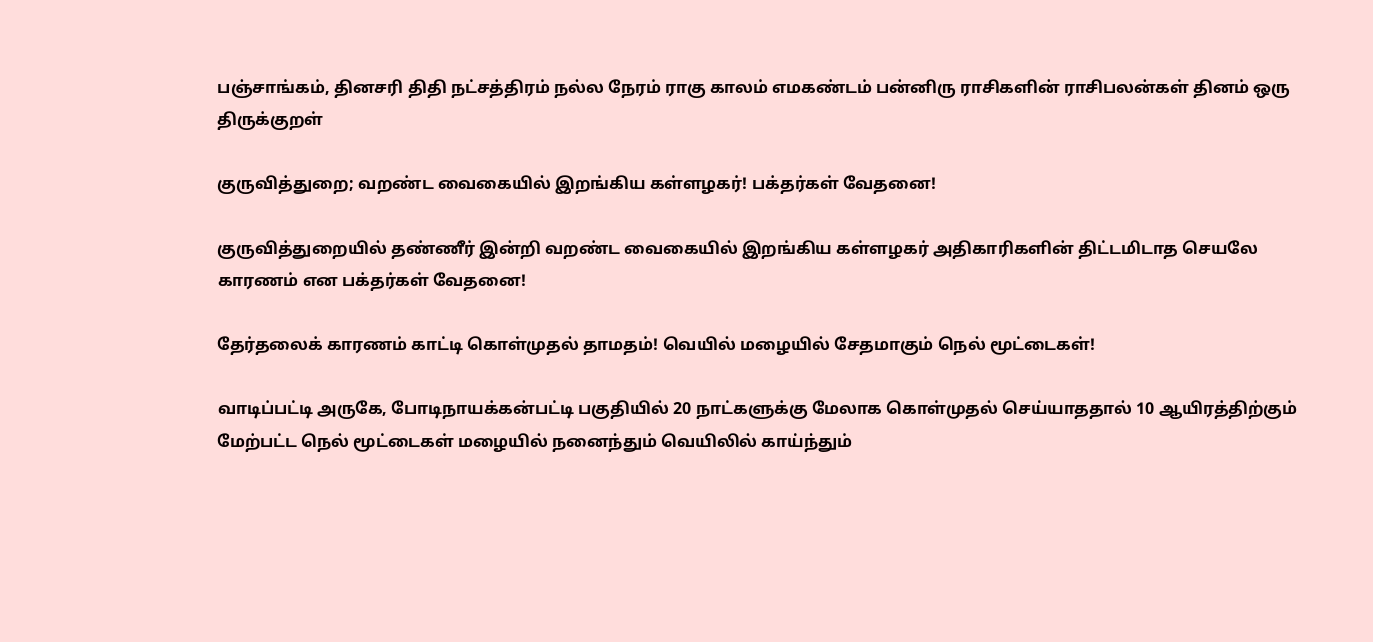பஞ்சாங்கம், தினசரி திதி நட்சத்திரம் நல்ல நேரம் ராகு காலம் எமகண்டம் பன்னிரு ராசிகளின் ராசிபலன்கள் தினம் ஒரு திருக்குறள்

குருவித்துறை; வறண்ட வைகையில் இறங்கிய கள்ளழகர்! பக்தர்கள் வேதனை!

குருவித்துறையில் தண்ணீர் இன்றி வறண்ட வைகையில் இறங்கிய கள்ளழகர் அதிகாரிகளின் திட்டமிடாத செயலே காரணம் என பக்தர்கள் வேதனை!

தேர்தலைக் காரணம் காட்டி கொள்முதல் தாமதம்! வெயில் மழையில் சேதமாகும் நெல் மூட்டைகள்!

வாடிப்பட்டி அருகே, போடிநாயக்கன்பட்டி பகுதியில் 20 நாட்களுக்கு மேலாக கொள்முதல் செய்யாததால் 10 ஆயிரத்திற்கும் மேற்பட்ட நெல் மூட்டைகள் மழையில் நனைந்தும் வெயிலில் காய்ந்தும்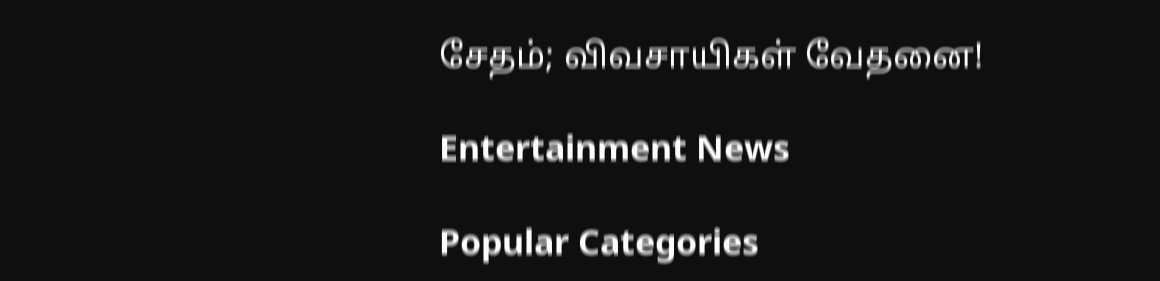சேதம்; விவசாயிகள் வேதனை!

Entertainment News

Popular Categories